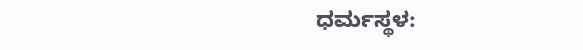ಧರ್ಮಸ್ಥಳ: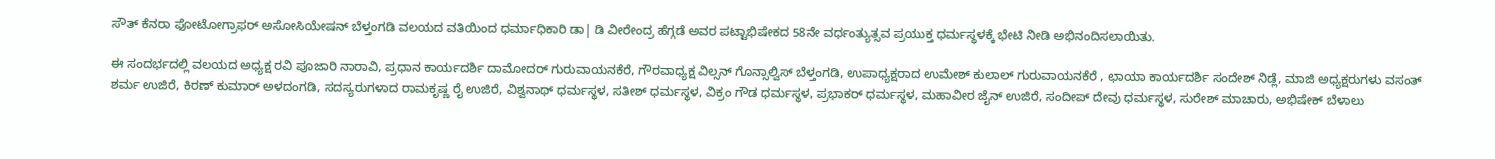ಸೌತ್ ಕೆನರಾ ಫೋಟೋಗ್ರಾಫರ್ ಅಸೋಸಿಯೇಷನ್ ಬೆಳ್ತಂಗಡಿ ವಲಯದ ವತಿಯಿಂದ ಧರ್ಮಾಧಿಕಾರಿ ಡಾ| ಡಿ ವೀರೇಂದ್ರ ಹೆಗ್ಗಡೆ ಅವರ ಪಟ್ಟಾಭಿಷೇಕದ 58ನೇ ವರ್ಧಂತ್ಯುತ್ಸವ ಪ್ರಯುಕ್ತ ಧರ್ಮಸ್ಥಳಕ್ಕೆ ಭೇಟಿ ನೀಡಿ ಅಭಿನಂದಿಸಲಾಯಿತು.

ಈ ಸಂದರ್ಭದಲ್ಲಿ ವಲಯದ ಅಧ್ಯಕ್ಷ ರವಿ ಪೂಜಾರಿ ನಾರಾವಿ, ಪ್ರಧಾನ ಕಾರ್ಯದರ್ಶಿ ದಾಮೋದರ್ ಗುರುವಾಯನಕೆರೆ, ಗೌರವಾಧ್ಯಕ್ಷ ವಿಲ್ಸನ್ ಗೊನ್ಸಾಲ್ವಿಸ್ ಬೆಳ್ತಂಗಡಿ, ಉಪಾಧ್ಯಕ್ಷರಾದ ಉಮೇಶ್ ಕುಲಾಲ್ ಗುರುವಾಯನಕೆರೆ , ಛಾಯಾ ಕಾರ್ಯದರ್ಶಿ ಸಂದೇಶ್ ನಿಡ್ಲೆ, ಮಾಜಿ ಅಧ್ಯಕ್ಷರುಗಳು ವಸಂತ್ ಶರ್ಮ ಉಜಿರೆ, ಕಿರಣ್ ಕುಮಾರ್ ಅಳದಂಗಡಿ, ಸದಸ್ಯರುಗಳಾದ ರಾಮಕೃಷ್ಣ ರೈ ಉಜಿರೆ, ವಿಶ್ವನಾಥ್ ಧರ್ಮಸ್ಥಳ, ಸತೀಶ್ ಧರ್ಮಸ್ಥಳ, ವಿಕ್ರಂ ಗೌಡ ಧರ್ಮಸ್ಥಳ, ಪ್ರಭಾಕರ್ ಧರ್ಮಸ್ಥಳ, ಮಹಾವೀರ ಜೈನ್ ಉಜಿರೆ, ಸಂದೀಪ್ ದೇವು ಧರ್ಮಸ್ಥಳ, ಸುರೇಶ್ ಮಾಚಾರು, ಅಭಿಷೇಕ್ ಬೆಳಾಲು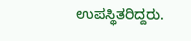ಉಪಸ್ಥಿತರಿದ್ದರು.